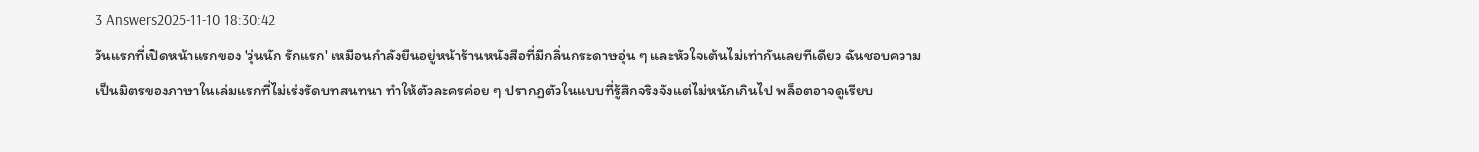3 Answers2025-11-10 18:30:42
วันแรกที่เปิดหน้าแรกของ 'วุ่นนัก รักแรก' เหมือนกำลังยืนอยู่หน้าร้านหนังสือที่มีกลิ่นกระดาษอุ่น ๆ และหัวใจเต้นไม่เท่ากันเลยทีเดียว ฉันชอบความเป็นมิตรของภาษาในเล่มแรกที่ไม่เร่งรัดบทสนทนา ทำให้ตัวละครค่อย ๆ ปรากฏตัวในแบบที่รู้สึกจริงจังแต่ไม่หนักเกินไป พล็อตอาจดูเรียบ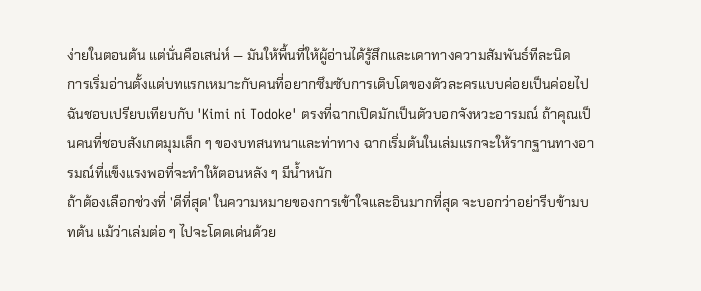ง่ายในตอนต้น แต่นั่นคือเสน่ห์ — มันให้พื้นที่ให้ผู้อ่านได้รู้สึกและเดาทางความสัมพันธ์ทีละนิด
การเริ่มอ่านตั้งแต่บทแรกเหมาะกับคนที่อยากซึมซับการเติบโตของตัวละครแบบค่อยเป็นค่อยไป ฉันชอบเปรียบเทียบกับ 'Kimi ni Todoke' ตรงที่ฉากเปิดมักเป็นตัวบอกจังหวะอารมณ์ ถ้าคุณเป็นคนที่ชอบสังเกตมุมเล็ก ๆ ของบทสนทนาและท่าทาง ฉากเริ่มต้นในเล่มแรกจะให้รากฐานทางอารมณ์ที่แข็งแรงพอที่จะทำให้ตอนหลัง ๆ มีน้ำหนัก
ถ้าต้องเลือกช่วงที่ 'ดีที่สุด' ในความหมายของการเข้าใจและอินมากที่สุด จะบอกว่าอย่ารีบข้ามบทต้น แม้ว่าเล่มต่อ ๆ ไปจะโดดเด่นด้วย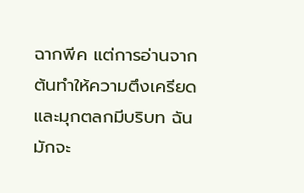ฉากพีค แต่การอ่านจากต้นทำให้ความตึงเครียดและมุกตลกมีบริบท ฉันมักจะ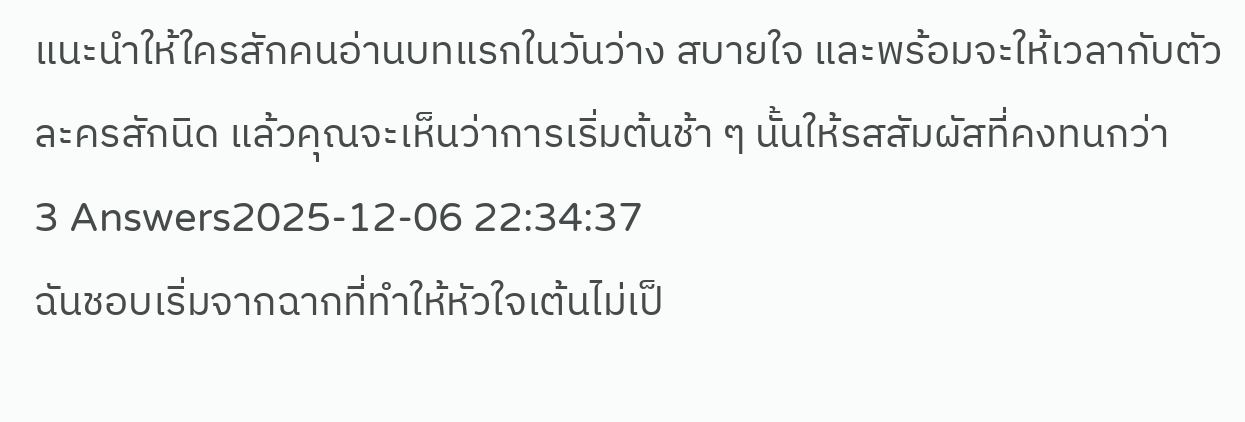แนะนำให้ใครสักคนอ่านบทแรกในวันว่าง สบายใจ และพร้อมจะให้เวลากับตัวละครสักนิด แล้วคุณจะเห็นว่าการเริ่มต้นช้า ๆ นั้นให้รสสัมผัสที่คงทนกว่า
3 Answers2025-12-06 22:34:37
ฉันชอบเริ่มจากฉากที่ทำให้หัวใจเต้นไม่เป็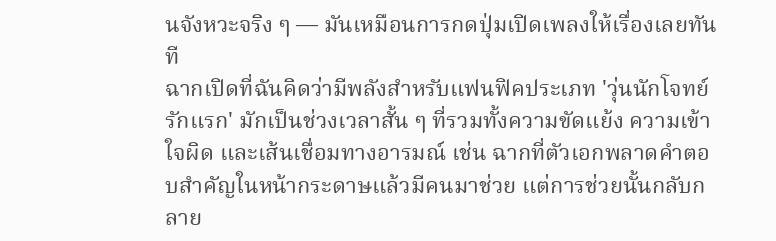นจังหวะจริง ๆ — มันเหมือนการกดปุ่มเปิดเพลงให้เรื่องเลยทันที
ฉากเปิดที่ฉันคิดว่ามีพลังสำหรับแฟนฟิคประเภท 'วุ่นนักโจทย์รักแรก' มักเป็นช่วงเวลาสั้น ๆ ที่รวมทั้งความขัดแย้ง ความเข้าใจผิด และเส้นเชื่อมทางอารมณ์ เช่น ฉากที่ตัวเอกพลาดคำตอบสำคัญในหน้ากระดาษแล้วมีคนมาช่วย แต่การช่วยนั้นกลับกลาย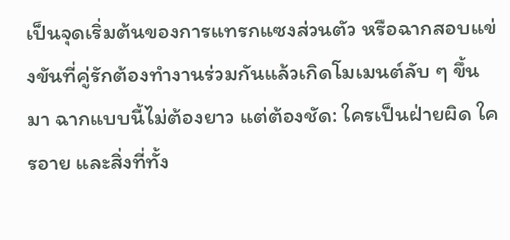เป็นจุดเริ่มต้นของการแทรกแซงส่วนตัว หรือฉากสอบแข่งขันที่คู่รักต้องทำงานร่วมกันแล้วเกิดโมเมนต์ลับ ๆ ขึ้นมา ฉากแบบนี้ไม่ต้องยาว แต่ต้องชัด: ใครเป็นฝ่ายผิด ใครอาย และสิ่งที่ทั้ง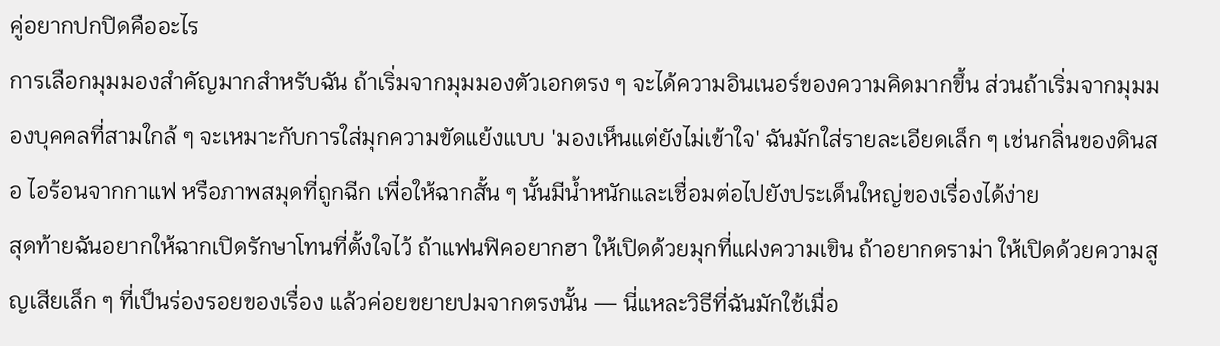คู่อยากปกปิดคืออะไร
การเลือกมุมมองสำคัญมากสำหรับฉัน ถ้าเริ่มจากมุมมองตัวเอกตรง ๆ จะได้ความอินเนอร์ของความคิดมากขึ้น ส่วนถ้าเริ่มจากมุมมองบุคคลที่สามใกล้ ๆ จะเหมาะกับการใส่มุกความขัดแย้งแบบ 'มองเห็นแต่ยังไม่เข้าใจ' ฉันมักใส่รายละเอียดเล็ก ๆ เช่นกลิ่นของดินสอ ไอร้อนจากกาแฟ หรือภาพสมุดที่ถูกฉีก เพื่อให้ฉากสั้น ๆ นั้นมีน้ำหนักและเชื่อมต่อไปยังประเด็นใหญ่ของเรื่องได้ง่าย
สุดท้ายฉันอยากให้ฉากเปิดรักษาโทนที่ตั้งใจไว้ ถ้าแฟนฟิคอยากฮา ให้เปิดด้วยมุกที่แฝงความเขิน ถ้าอยากดราม่า ให้เปิดด้วยความสูญเสียเล็ก ๆ ที่เป็นร่องรอยของเรื่อง แล้วค่อยขยายปมจากตรงนั้น — นี่แหละวิธีที่ฉันมักใช้เมื่อ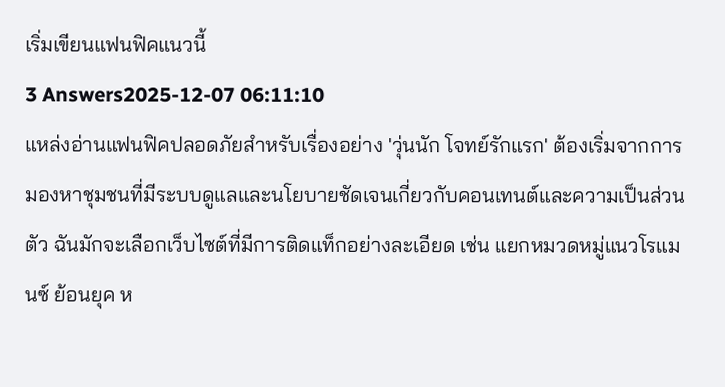เริ่มเขียนแฟนฟิคแนวนี้
3 Answers2025-12-07 06:11:10
แหล่งอ่านแฟนฟิคปลอดภัยสำหรับเรื่องอย่าง 'วุ่นนัก โจทย์รักแรก' ต้องเริ่มจากการมองหาชุมชนที่มีระบบดูแลและนโยบายชัดเจนเกี่ยวกับคอนเทนต์และความเป็นส่วนตัว ฉันมักจะเลือกเว็บไซต์ที่มีการติดแท็กอย่างละเอียด เช่น แยกหมวดหมู่แนวโรแมนซ์ ย้อนยุค ห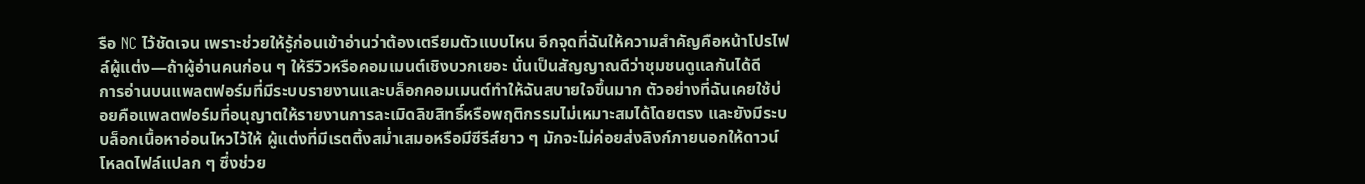รือ NC ไว้ชัดเจน เพราะช่วยให้รู้ก่อนเข้าอ่านว่าต้องเตรียมตัวแบบไหน อีกจุดที่ฉันให้ความสำคัญคือหน้าโปรไฟล์ผู้แต่ง—ถ้าผู้อ่านคนก่อน ๆ ให้รีวิวหรือคอมเมนต์เชิงบวกเยอะ นั่นเป็นสัญญาณดีว่าชุมชนดูแลกันได้ดี
การอ่านบนแพลตฟอร์มที่มีระบบรายงานและบล็อกคอมเมนต์ทำให้ฉันสบายใจขึ้นมาก ตัวอย่างที่ฉันเคยใช้บ่อยคือแพลตฟอร์มที่อนุญาตให้รายงานการละเมิดลิขสิทธิ์หรือพฤติกรรมไม่เหมาะสมได้โดยตรง และยังมีระบบล็อกเนื้อหาอ่อนไหวไว้ให้ ผู้แต่งที่มีเรตติ้งสม่ำเสมอหรือมีซีรีส์ยาว ๆ มักจะไม่ค่อยส่งลิงก์ภายนอกให้ดาวน์โหลดไฟล์แปลก ๆ ซึ่งช่วย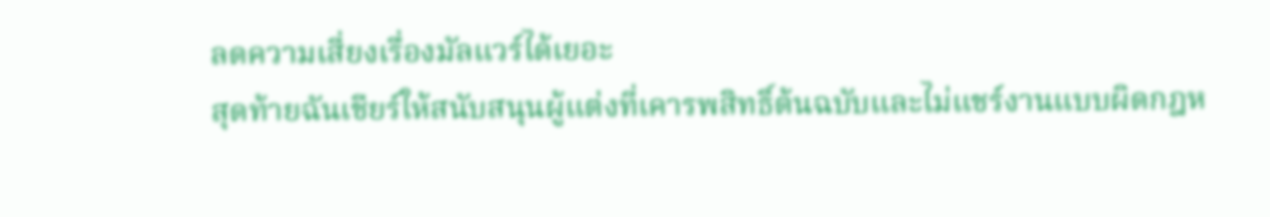ลดความเสี่ยงเรื่องมัลแวร์ได้เยอะ
สุดท้ายฉันเชียร์ให้สนับสนุนผู้แต่งที่เคารพสิทธิ์ต้นฉบับและไม่แชร์งานแบบผิดกฎห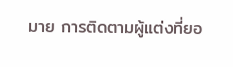มาย การติดตามผู้แต่งที่ยอ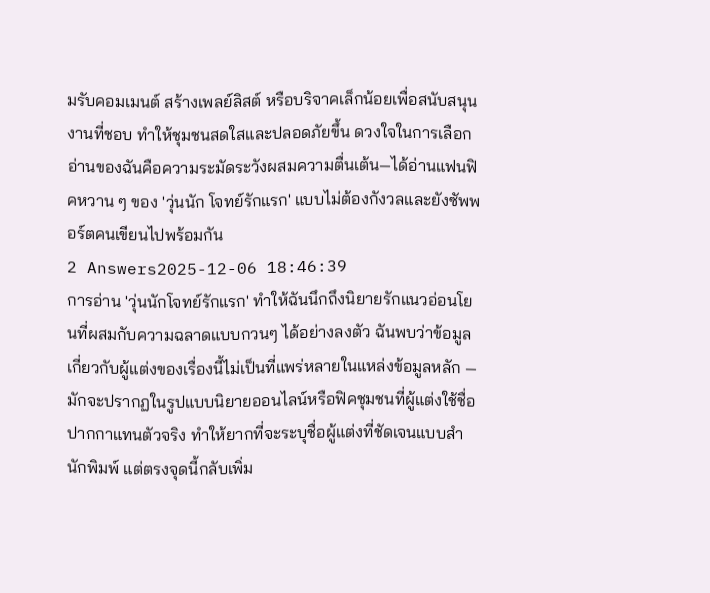มรับคอมเมนต์ สร้างเพลย์ลิสต์ หรือบริจาคเล็กน้อยเพื่อสนับสนุนงานที่ชอบ ทำให้ชุมชนสดใสและปลอดภัยขึ้น ดวงใจในการเลือกอ่านของฉันคือความระมัดระวังผสมความตื่นเต้น—ได้อ่านแฟนฟิคหวาน ๆ ของ 'วุ่นนัก โจทย์รักแรก' แบบไม่ต้องกังวลและยังซัพพอร์ตคนเขียนไปพร้อมกัน
2 Answers2025-12-06 18:46:39
การอ่าน 'วุ่นนักโจทย์รักแรก' ทำให้ฉันนึกถึงนิยายรักแนวอ่อนโยนที่ผสมกับความฉลาดแบบกวนๆ ได้อย่างลงตัว ฉันพบว่าข้อมูลเกี่ยวกับผู้แต่งของเรื่องนี้ไม่เป็นที่แพร่หลายในแหล่งข้อมูลหลัก — มักจะปรากฏในรูปแบบนิยายออนไลน์หรือฟิคชุมชนที่ผู้แต่งใช้ชื่อปากกาแทนตัวจริง ทำให้ยากที่จะระบุชื่อผู้แต่งที่ชัดเจนแบบสำนักพิมพ์ แต่ตรงจุดนี้กลับเพิ่ม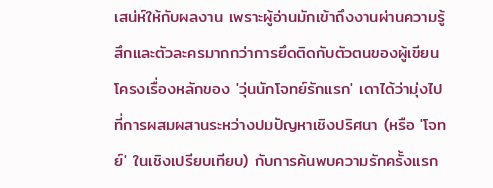เสน่ห์ให้กับผลงาน เพราะผู้อ่านมักเข้าถึงงานผ่านความรู้สึกและตัวละครมากกว่าการยึดติดกับตัวตนของผู้เขียน
โครงเรื่องหลักของ 'วุ่นนักโจทย์รักแรก' เดาได้ว่ามุ่งไปที่การผสมผสานระหว่างปมปัญหาเชิงปริศนา (หรือ 'โจทย์' ในเชิงเปรียบเทียบ) กับการค้นพบความรักครั้งแรก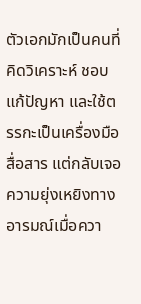ตัวเอกมักเป็นคนที่คิดวิเคราะห์ ชอบแก้ปัญหา และใช้ตรรกะเป็นเครื่องมือสื่อสาร แต่กลับเจอความยุ่งเหยิงทางอารมณ์เมื่อควา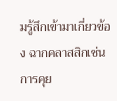มรู้สึกเข้ามาเกี่ยวข้อง ฉากคลาสสิกเช่นการคุย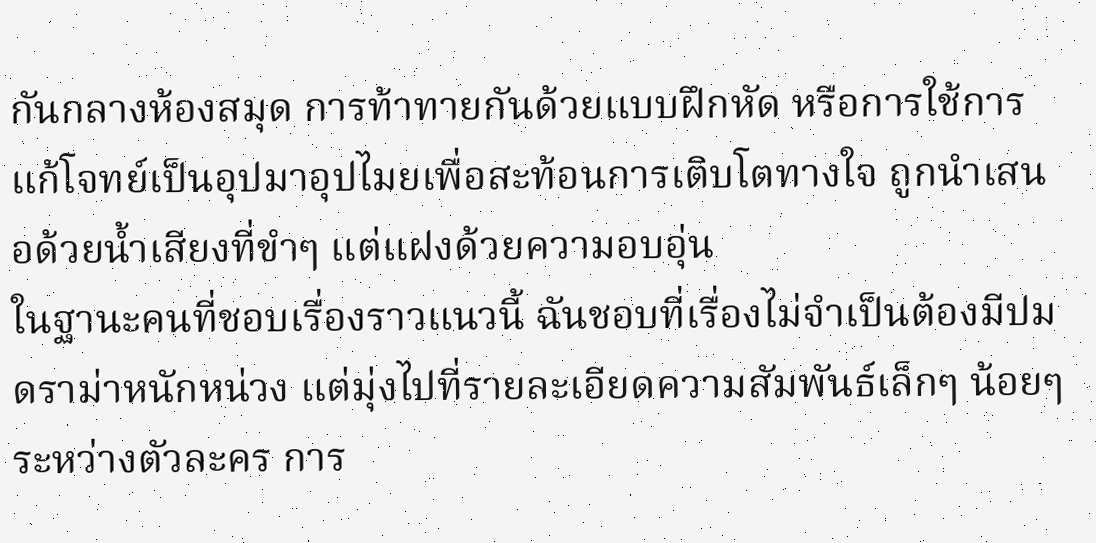กันกลางห้องสมุด การท้าทายกันด้วยแบบฝึกหัด หรือการใช้การแก้โจทย์เป็นอุปมาอุปไมยเพื่อสะท้อนการเติบโตทางใจ ถูกนำเสนอด้วยน้ำเสียงที่ขำๆ แต่แฝงด้วยความอบอุ่น
ในฐานะคนที่ชอบเรื่องราวแนวนี้ ฉันชอบที่เรื่องไม่จำเป็นต้องมีปมดราม่าหนักหน่วง แต่มุ่งไปที่รายละเอียดความสัมพันธ์เล็กๆ น้อยๆ ระหว่างตัวละคร การ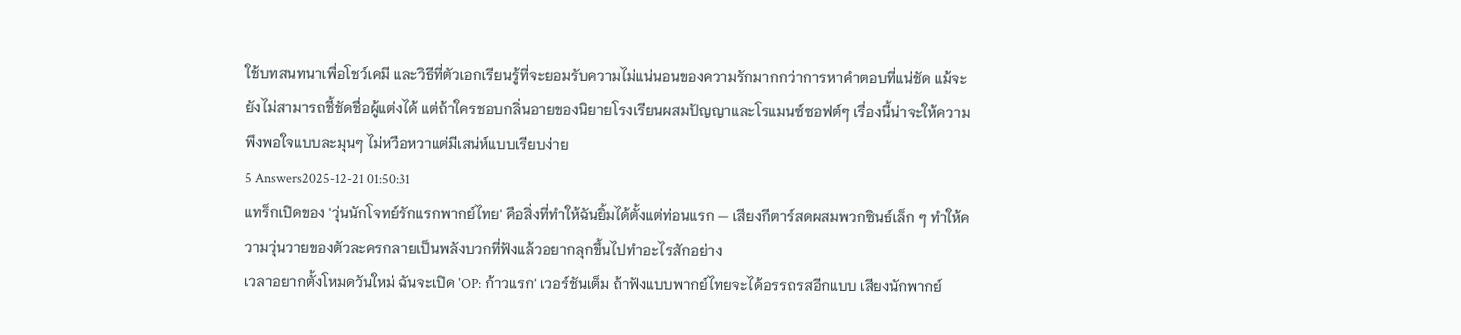ใช้บทสนทนาเพื่อโชว์เคมี และวิธีที่ตัวเอกเรียนรู้ที่จะยอมรับความไม่แน่นอนของความรักมากกว่าการหาคำตอบที่แน่ชัด แม้จะยังไม่สามารถชี้ชัดชื่อผู้แต่งได้ แต่ถ้าใครชอบกลิ่นอายของนิยายโรงเรียนผสมปัญญาและโรแมนซ์ซอฟต์ๆ เรื่องนี้น่าจะให้ความพึงพอใจแบบละมุนๆ ไม่หวือหวาแต่มีเสน่ห์แบบเรียบง่าย
5 Answers2025-12-21 01:50:31
แทร็กเปิดของ 'วุ่นนักโจทย์รักแรกพากย์ไทย' คือสิ่งที่ทำให้ฉันยิ้มได้ตั้งแต่ท่อนแรก — เสียงกีตาร์สดผสมพวกซินธ์เล็ก ๆ ทำให้ความวุ่นวายของตัวละครกลายเป็นพลังบวกที่ฟังแล้วอยากลุกขึ้นไปทำอะไรสักอย่าง
เวลาอยากตั้งโหมดวันใหม่ ฉันจะเปิด 'OP: ก้าวแรก' เวอร์ชันเต็ม ถ้าฟังแบบพากย์ไทยจะได้อรรถรสอีกแบบ เสียงนักพากย์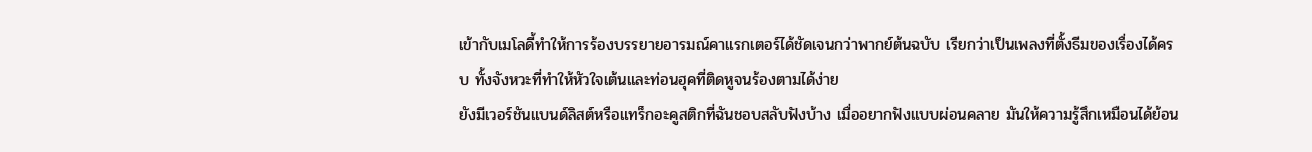เข้ากับเมโลดี้ทำให้การร้องบรรยายอารมณ์คาแรกเตอร์ได้ชัดเจนกว่าพากย์ต้นฉบับ เรียกว่าเป็นเพลงที่ตั้งธีมของเรื่องได้ครบ ทั้งจังหวะที่ทำให้หัวใจเต้นและท่อนฮุคที่ติดหูจนร้องตามได้ง่าย
ยังมีเวอร์ชันแบนด์ลิสต์หรือแทร็กอะคูสติกที่ฉันชอบสลับฟังบ้าง เมื่ออยากฟังแบบผ่อนคลาย มันให้ความรู้สึกเหมือนได้ย้อน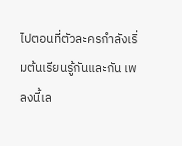ไปตอนที่ตัวละครกำลังเริ่มต้นเรียนรู้กันและกัน เพลงนี้เล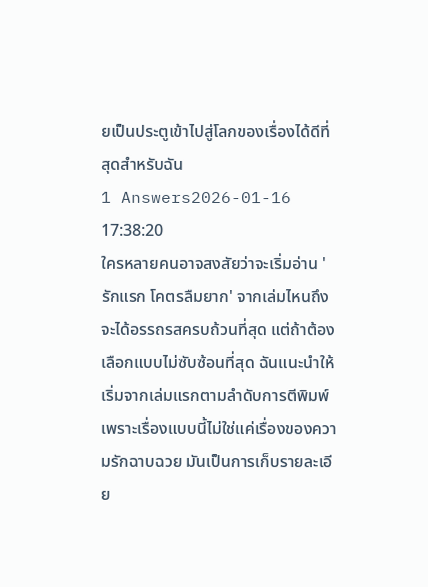ยเป็นประตูเข้าไปสู่โลกของเรื่องได้ดีที่สุดสำหรับฉัน
1 Answers2026-01-16 17:38:20
ใครหลายคนอาจสงสัยว่าจะเริ่มอ่าน 'รักแรก โคตรลืมยาก' จากเล่มไหนถึงจะได้อรรถรสครบถ้วนที่สุด แต่ถ้าต้องเลือกแบบไม่ซับซ้อนที่สุด ฉันแนะนำให้เริ่มจากเล่มแรกตามลำดับการตีพิมพ์ เพราะเรื่องแบบนี้ไม่ใช่แค่เรื่องของความรักฉาบฉวย มันเป็นการเก็บรายละเอีย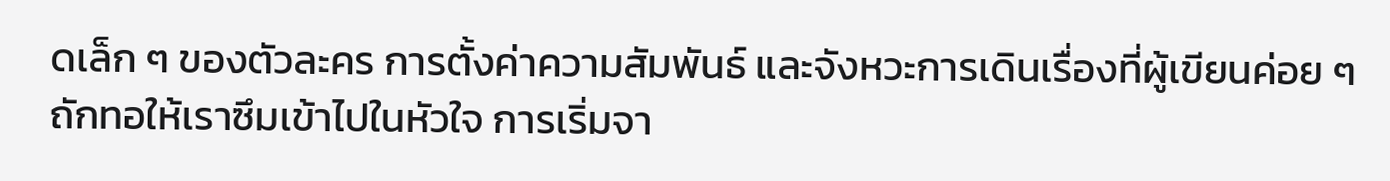ดเล็ก ๆ ของตัวละคร การตั้งค่าความสัมพันธ์ และจังหวะการเดินเรื่องที่ผู้เขียนค่อย ๆ ถักทอให้เราซึมเข้าไปในหัวใจ การเริ่มจา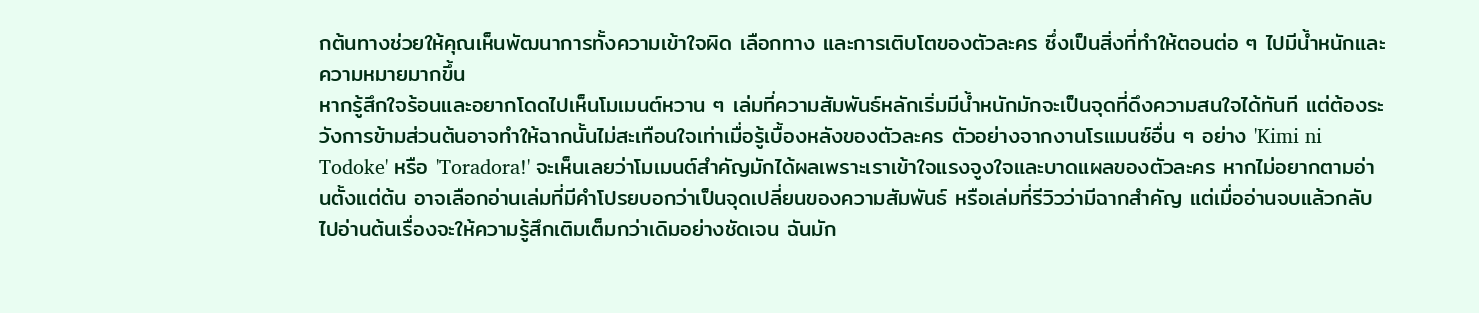กต้นทางช่วยให้คุณเห็นพัฒนาการทั้งความเข้าใจผิด เลือกทาง และการเติบโตของตัวละคร ซึ่งเป็นสิ่งที่ทำให้ตอนต่อ ๆ ไปมีน้ำหนักและความหมายมากขึ้น
หากรู้สึกใจร้อนและอยากโดดไปเห็นโมเมนต์หวาน ๆ เล่มที่ความสัมพันธ์หลักเริ่มมีน้ำหนักมักจะเป็นจุดที่ดึงความสนใจได้ทันที แต่ต้องระวังการข้ามส่วนต้นอาจทำให้ฉากนั้นไม่สะเทือนใจเท่าเมื่อรู้เบื้องหลังของตัวละคร ตัวอย่างจากงานโรแมนซ์อื่น ๆ อย่าง 'Kimi ni Todoke' หรือ 'Toradora!' จะเห็นเลยว่าโมเมนต์สำคัญมักได้ผลเพราะเราเข้าใจแรงจูงใจและบาดแผลของตัวละคร หากไม่อยากตามอ่านตั้งแต่ต้น อาจเลือกอ่านเล่มที่มีคำโปรยบอกว่าเป็นจุดเปลี่ยนของความสัมพันธ์ หรือเล่มที่รีวิวว่ามีฉากสำคัญ แต่เมื่ออ่านจบแล้วกลับไปอ่านต้นเรื่องจะให้ความรู้สึกเติมเต็มกว่าเดิมอย่างชัดเจน ฉันมัก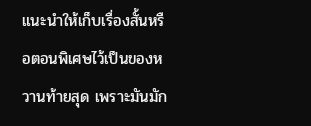แนะนำให้เก็บเรื่องสั้นหรือตอนพิเศษไว้เป็นของหวานท้ายสุด เพราะมันมัก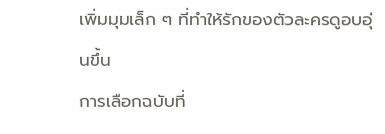เพิ่มมุมเล็ก ๆ ที่ทำให้รักของตัวละครดูอบอุ่นขึ้น
การเลือกฉบับที่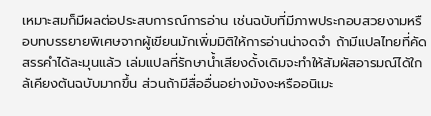เหมาะสมก็มีผลต่อประสบการณ์การอ่าน เช่นฉบับที่มีภาพประกอบสวยงามหรือบทบรรยายพิเศษจากผู้เขียนมักเพิ่มมิติให้การอ่านน่าจดจำ ถ้ามีแปลไทยที่คัดสรรคำได้ละมุนแล้ว เล่มแปลที่รักษาน้ำเสียงดั้งเดิมจะทำให้สัมผัสอารมณ์ได้ใกล้เคียงต้นฉบับมากขึ้น ส่วนถ้ามีสื่ออื่นอย่างมังงะหรืออนิเมะ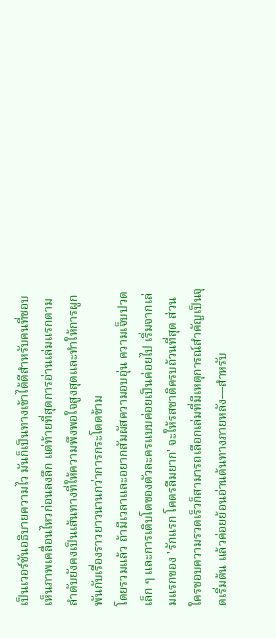เป็นเวอร์ชันอธิบายความไว มันก็เป็นทางเข้าได้ดีสำหรับคนที่ชอบเห็นภาพเคลื่อนไหวก่อนลงลึก แต่ท้ายที่สุดการอ่านเล่มแรกตามลำดับยังคงเป็นเส้นทางที่ให้ความพึงพอใจสูงสุดและทำให้การผูกพันกับเรื่องราวยาวนานกว่าการกระโดดข้าม
โดยรวมแล้ว ถ้ามีเวลาและอยากสัมผัสความอบอุ่น ความเจ็บปวดเล็ก ๆ และการเติบโตของตัวละครแบบค่อยเป็นค่อยไป เริ่มจากเล่มแรกของ 'รักแรก โคตรลืมยาก' จะให้รสชาติครบถ้วนที่สุด ส่วนใครชอบความรวดเร็วก็สามารถเลือกเล่มที่มีเหตุการณ์สำคัญเป็นจุดเริ่มต้น แล้วค่อยย้อนอ่านต้นทางภายหลัง—สำหรับ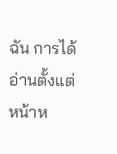ฉัน การได้อ่านตั้งแต่หน้าห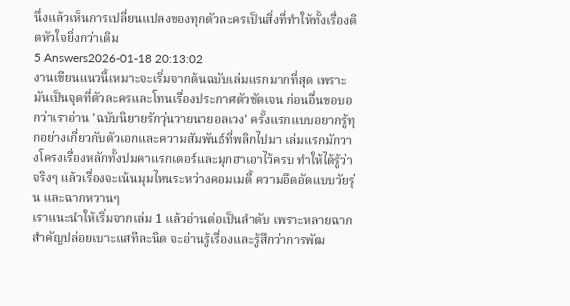นึ่งแล้วเห็นการเปลี่ยนแปลงของทุกตัวละครเป็นสิ่งที่ทำให้ทั้งเรื่องติดหัวใจยิ่งกว่าเดิม
5 Answers2026-01-18 20:13:02
งานเขียนแนวนี้เหมาะจะเริ่มจากต้นฉบับเล่มแรกมากที่สุด เพราะมันเป็นจุดที่ตัวละครและโทนเรื่องประกาศตัวชัดเจน ก่อนอื่นขอบอกว่าเราอ่าน 'ฉบับนิยายรักวุ่นวายนายอลเวง' ครั้งแรกแบบอยากรู้ทุกอย่างเกี่ยวกับตัวเอกและความสัมพันธ์ที่พลิกไปมา เล่มแรกมักวางโครงเรื่องหลักทั้งปมคาแรกเตอร์และมุกฮาเอาไว้ครบ ทำให้ได้รู้ว่าจริงๆ แล้วเรื่องจะเน้นมุมไหนระหว่างคอมเมดี้ ความอึดอัดแบบวัยรุ่น และฉากหวานๆ
เราแนะนำให้เริ่มจากเล่ม 1 แล้วอ่านต่อเป็นลำดับ เพราะหลายฉากสำคัญปล่อยเบาะแสทีละนิด จะอ่านรู้เรื่องและรู้สึกว่าการพัฒ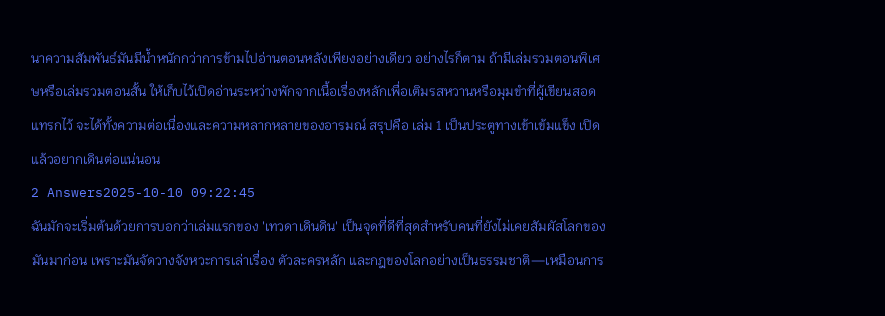นาความสัมพันธ์มันมีน้ำหนักกว่าการข้ามไปอ่านตอนหลังเพียงอย่างเดียว อย่างไรก็ตาม ถ้ามีเล่มรวมตอนพิเศษหรือเล่มรวมตอนสั้น ให้เก็บไว้เปิดอ่านระหว่างพักจากเนื้อเรื่องหลักเพื่อเติมรสหวานหรือมุมขำที่ผู้เขียนสอดแทรกไว้ จะได้ทั้งความต่อเนื่องและความหลากหลายของอารมณ์ สรุปคือ เล่ม 1 เป็นประตูทางเข้าเข้มแข็ง เปิดแล้วอยากเดินต่อแน่นอน
2 Answers2025-10-10 09:22:45
ฉันมักจะเริ่มต้นด้วยการบอกว่าเล่มแรกของ 'เทวดาเดินดิน' เป็นจุดที่ดีที่สุดสำหรับคนที่ยังไม่เคยสัมผัสโลกของมันมาก่อน เพราะมันจัดวางจังหวะการเล่าเรื่อง ตัวละครหลัก และกฎของโลกอย่างเป็นธรรมชาติ—เหมือนการ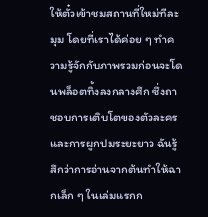ให้ตั๋วเข้าชมสถานที่ใหม่ทีละมุม โดยที่เราได้ค่อย ๆ ทำความรู้จักกับภาพรวมก่อนจะโดนพล็อตทิ้งลงกลางศึก ซึ่งถาชอบการเติบโตของตัวละครและการผูกปมระยะยาว ฉันรู้สึกว่าการอ่านจากต้นทำให้ฉากเล็ก ๆ ในเล่มแรกก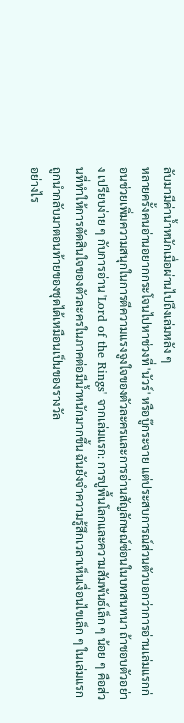ลับมามีค่าน้ำหนักเมื่อผ่านไปถึงเล่มหลัง ๆ
หลายครั้งคนอ่านอยากกระโจนไปหาช่วงที่ 'นัวร์' หรือบู๊กระจาย แต่ประสบการณ์ส่วนตัวบอกว่าการอ่านเล่มแรกก่อนช่วยเพิ่มความสนุกในการตีความแรงจูงใจของตัวละครและการอ่านสัญลักษณ์ซ่อนในบทสนทนา ถ้าชอบตัวอย่าง เปรียบง่าย ๆ กับการอ่าน 'Lord of the Rings' จากเล่มแรก: การปูพื้นโลกและความสัมพันธ์เล็ก ๆ น้อย ๆ คือส่วนที่ทำให้การตัดสินใจของตัวละครในภาคต่อมีน้ำหนักมากขึ้น ฉันยังจำความรู้สึกเวลาเห็นเงื่อนไขเล็ก ๆ ในเล่มแรกถูกนำกลับมาตอนท้ายของชุดได้เหมือนเป็นของรางวัล
อย่างไร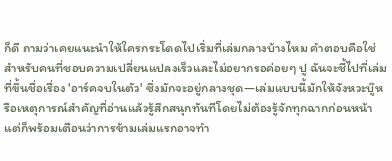ก็ดี ถามว่าเคยแนะนำให้ใครกระโดดไปเริ่มที่เล่มกลางบ้างไหม คำตอบคือใช่ สำหรับคนที่ชอบความเปลี่ยนแปลงเร็วและไม่อยากรอค่อยๆ ปู ฉันจะชี้ไปที่เล่มที่ขึ้นชื่อเรื่อง 'อาร์คจบในตัว' ซึ่งมักจะอยู่กลางชุด—เล่มแบบนี้มักให้จังหวะบู๊หรือเหตุการณ์สำคัญที่อ่านแล้วรู้สึกสนุกทันทีโดยไม่ต้องรู้จักทุกฉากก่อนหน้า แต่ก็พร้อมเตือนว่าการข้ามเล่มแรกอาจทำ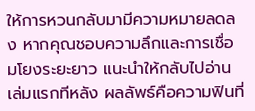ให้การหวนกลับมามีความหมายลดลง หากคุณชอบความลึกและการเชื่อมโยงระยะยาว แนะนำให้กลับไปอ่านเล่มแรกทีหลัง ผลลัพธ์คือความฟินที่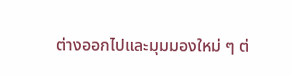ต่างออกไปและมุมมองใหม่ ๆ ต่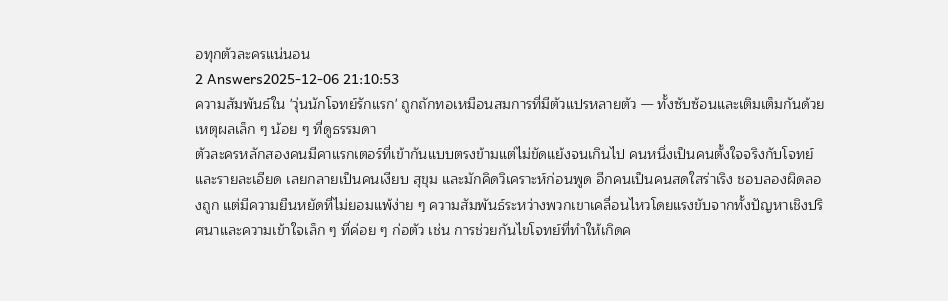อทุกตัวละครแน่นอน
2 Answers2025-12-06 21:10:53
ความสัมพันธ์ใน 'วุ่นนักโจทย์รักแรก' ถูกถักทอเหมือนสมการที่มีตัวแปรหลายตัว — ทั้งซับซ้อนและเติมเต็มกันด้วยเหตุผลเล็ก ๆ น้อย ๆ ที่ดูธรรมดา
ตัวละครหลักสองคนมีคาแรกเตอร์ที่เข้ากันแบบตรงข้ามแต่ไม่ขัดแย้งจนเกินไป คนหนึ่งเป็นคนตั้งใจจริงกับโจทย์และรายละเอียด เลยกลายเป็นคนเงียบ สุขุม และมักคิดวิเคราะห์ก่อนพูด อีกคนเป็นคนสดใสร่าเริง ชอบลองผิดลองถูก แต่มีความยืนหยัดที่ไม่ยอมแพ้ง่าย ๆ ความสัมพันธ์ระหว่างพวกเขาเคลื่อนไหวโดยแรงขับจากทั้งปัญหาเชิงปริศนาและความเข้าใจเล็ก ๆ ที่ค่อย ๆ ก่อตัว เช่น การช่วยกันไขโจทย์ที่ทำให้เกิดค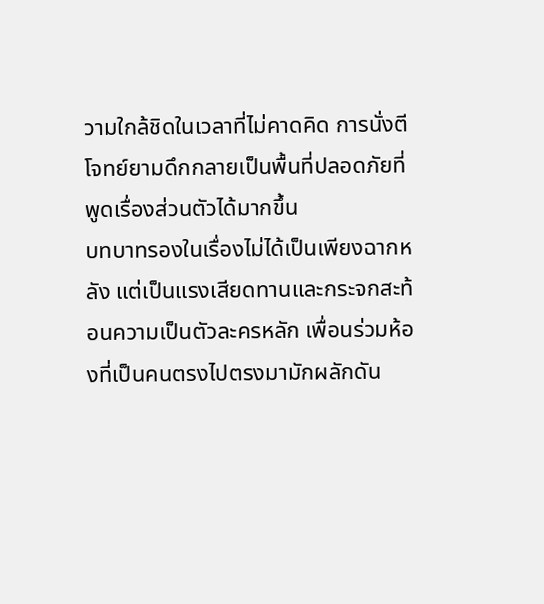วามใกล้ชิดในเวลาที่ไม่คาดคิด การนั่งตีโจทย์ยามดึกกลายเป็นพื้นที่ปลอดภัยที่พูดเรื่องส่วนตัวได้มากขึ้น
บทบาทรองในเรื่องไม่ได้เป็นเพียงฉากหลัง แต่เป็นแรงเสียดทานและกระจกสะท้อนความเป็นตัวละครหลัก เพื่อนร่วมห้องที่เป็นคนตรงไปตรงมามักผลักดัน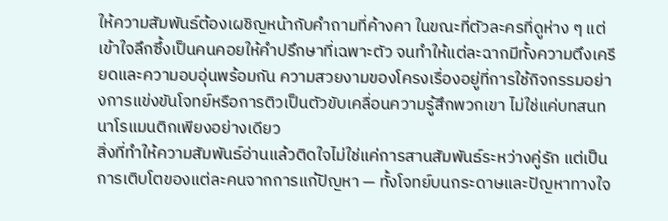ให้ความสัมพันธ์ต้องเผชิญหน้ากับคำถามที่ค้างคา ในขณะที่ตัวละครที่ดูห่าง ๆ แต่เข้าใจลึกซึ้งเป็นคนคอยให้คำปรึกษาที่เฉพาะตัว จนทำให้แต่ละฉากมีทั้งความตึงเครียดและความอบอุ่นพร้อมกัน ความสวยงามของโครงเรื่องอยู่ที่การใช้กิจกรรมอย่างการแข่งขันโจทย์หรือการติวเป็นตัวขับเคลื่อนความรู้สึกพวกเขา ไม่ใช่แค่บทสนทนาโรแมนติกเพียงอย่างเดียว
สิ่งที่ทำให้ความสัมพันธ์อ่านแล้วติดใจไม่ใช่แค่การสานสัมพันธ์ระหว่างคู่รัก แต่เป็นการเติบโตของแต่ละคนจากการแก้ปัญหา — ทั้งโจทย์บนกระดาษและปัญหาทางใจ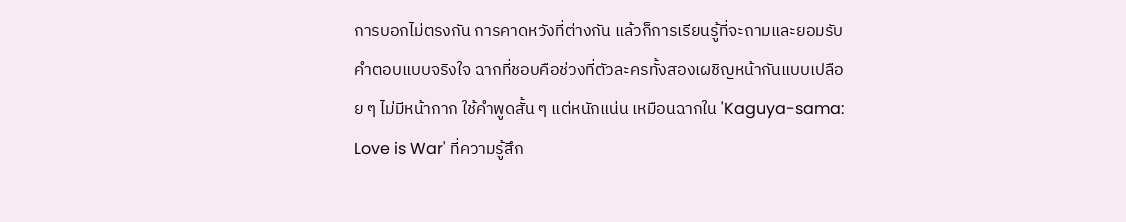การบอกไม่ตรงกัน การคาดหวังที่ต่างกัน แล้วก็การเรียนรู้ที่จะถามและยอมรับคำตอบแบบจริงใจ ฉากที่ชอบคือช่วงที่ตัวละครทั้งสองเผชิญหน้ากันแบบเปลือย ๆ ไม่มีหน้ากาก ใช้คำพูดสั้น ๆ แต่หนักแน่น เหมือนฉากใน 'Kaguya-sama: Love is War' ที่ความรู้สึก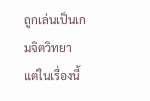ถูกเล่นเป็นเกมจิตวิทยา แต่ในเรื่องนี้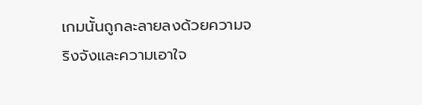เกมนั้นถูกละลายลงด้วยความจริงจังและความเอาใจ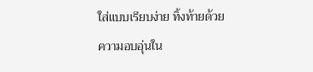ใส่แบบเรียบง่าย ทิ้งท้ายด้วยความอบอุ่นใน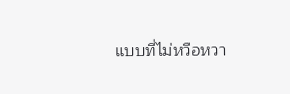แบบที่ไม่หวือหวา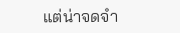แต่น่าจดจำ